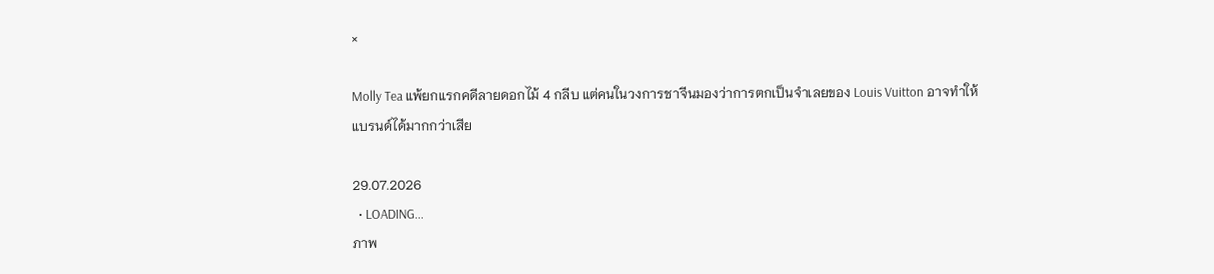×

Molly Tea แพ้ยกแรกคดีลายดอกไม้ 4 กลีบ แต่คนในวงการชาจีนมองว่าการตกเป็นจำเลยของ Louis Vuitton อาจทำให้แบรนด์ได้มากกว่าเสีย

29.07.2026
  • LOADING...
ภาพ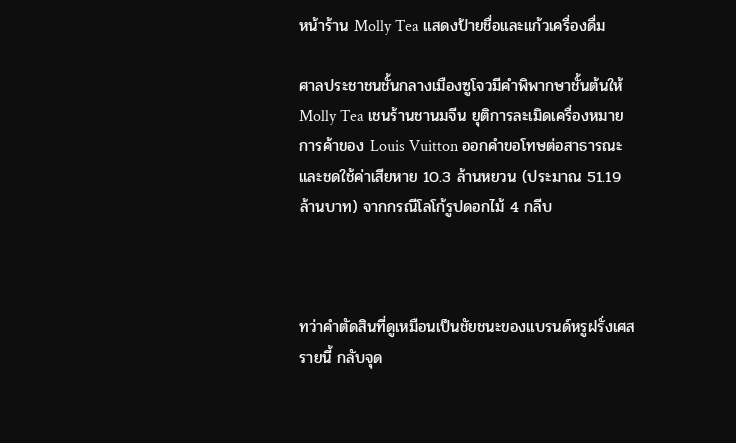หน้าร้าน Molly Tea แสดงป้ายชื่อและแก้วเครื่องดื่ม

ศาลประชาชนชั้นกลางเมืองซูโจวมีคำพิพากษาชั้นต้นให้ Molly Tea เชนร้านชานมจีน ยุติการละเมิดเครื่องหมายการค้าของ Louis Vuitton ออกคำขอโทษต่อสาธารณะ และชดใช้ค่าเสียหาย 10.3 ล้านหยวน (ประมาณ 51.19 ล้านบาท) จากกรณีโลโก้รูปดอกไม้ 4 กลีบ



ทว่าคำตัดสินที่ดูเหมือนเป็นชัยชนะของแบรนด์หรูฝรั่งเศสรายนี้ กลับจุด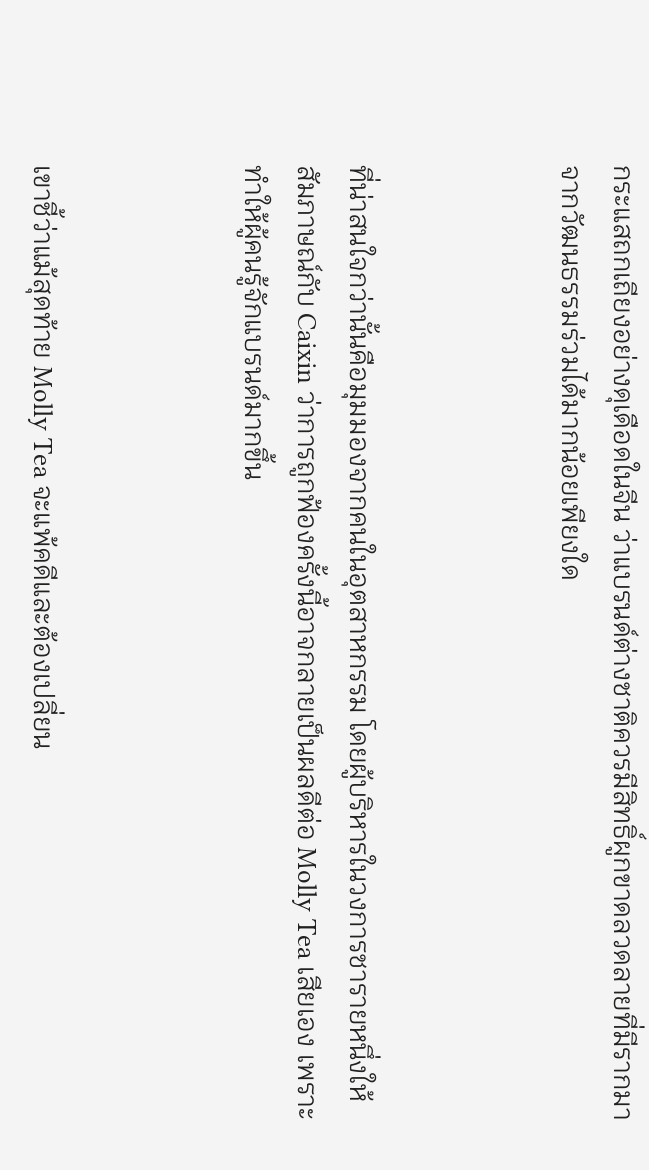กระแสถกเถียงอย่างดุเดือดในจีน ว่าแบรนด์ต่างชาติควรมีสิทธิ์ผูกขาดลวดลายที่มีรากมาจากวัฒนธรรมร่วมได้มากน้อยเพียงใด



ที่น่าสนใจกว่านั้นคือมุมมองจากคนในอุตสาหกรรม โดยผู้บริหารในวงการชารายหนึ่งให้สัมภาษณ์กับ Caixin ว่าการถูกฟ้องครั้งนี้อาจกลายเป็นผลดีต่อ Molly Tea เสียเอง เพราะทำให้ผู้คนรู้จักแบรนด์มากขึ้น



เขาชี้ว่าแม้สุดท้าย Molly Tea จะแพ้คดีและต้องเปลี่ยน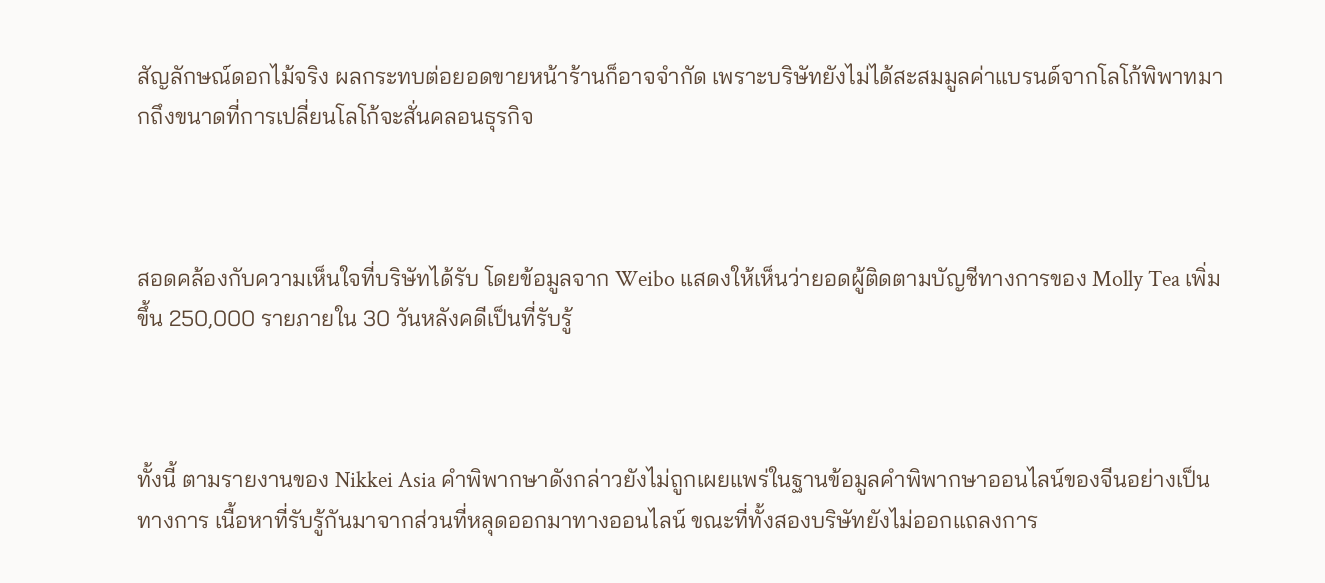สัญลักษณ์ดอกไม้จริง ผลกระทบต่อยอดขายหน้าร้านก็อาจจำกัด เพราะบริษัทยังไม่ได้สะสมมูลค่าแบรนด์จากโลโก้พิพาทมากถึงขนาดที่การเปลี่ยนโลโก้จะสั่นคลอนธุรกิจ



สอดคล้องกับความเห็นใจที่บริษัทได้รับ โดยข้อมูลจาก Weibo แสดงให้เห็นว่ายอดผู้ติดตามบัญชีทางการของ Molly Tea เพิ่มขึ้น 250,000 รายภายใน 30 วันหลังคดีเป็นที่รับรู้



ทั้งนี้ ตามรายงานของ Nikkei Asia คำพิพากษาดังกล่าวยังไม่ถูกเผยแพร่ในฐานข้อมูลคำพิพากษาออนไลน์ของจีนอย่างเป็นทางการ เนื้อหาที่รับรู้กันมาจากส่วนที่หลุดออกมาทางออนไลน์ ขณะที่ทั้งสองบริษัทยังไม่ออกแถลงการ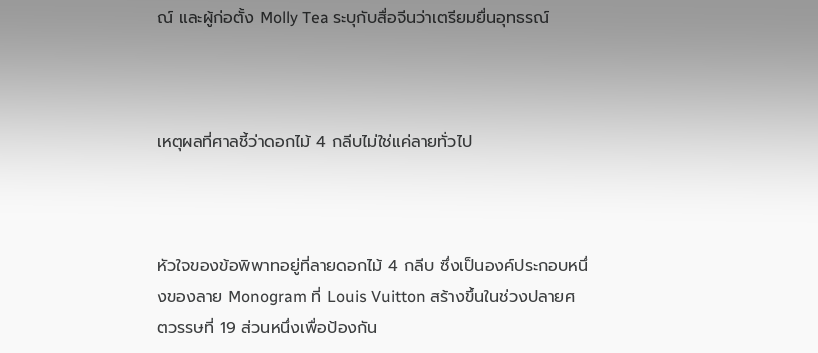ณ์ และผู้ก่อตั้ง Molly Tea ระบุกับสื่อจีนว่าเตรียมยื่นอุทธรณ์



เหตุผลที่ศาลชี้ว่าดอกไม้ 4 กลีบไม่ใช่แค่ลายทั่วไป



หัวใจของข้อพิพาทอยู่ที่ลายดอกไม้ 4 กลีบ ซึ่งเป็นองค์ประกอบหนึ่งของลาย Monogram ที่ Louis Vuitton สร้างขึ้นในช่วงปลายศตวรรษที่ 19 ส่วนหนึ่งเพื่อป้องกัน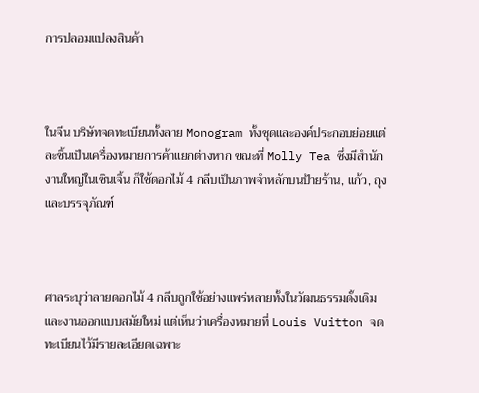การปลอมแปลงสินค้า



ในจีน บริษัทจดทะเบียนทั้งลาย Monogram ทั้งชุดและองค์ประกอบย่อยแต่ละชิ้นเป็นเครื่องหมายการค้าแยกต่างหาก ขณะที่ Molly Tea ซึ่งมีสำนักงานใหญ่ในเซินเจิ้น ก็ใช้ดอกไม้ 4 กลีบเป็นภาพจำหลักบนป้ายร้าน, แก้ว, ถุง และบรรจุภัณฑ์



ศาลระบุว่าลายดอกไม้ 4 กลีบถูกใช้อย่างแพร่หลายทั้งในวัฒนธรรมดั้งเดิมและงานออกแบบสมัยใหม่ แต่เห็นว่าเครื่องหมายที่ Louis Vuitton จดทะเบียนไว้มีรายละเอียดเฉพาะ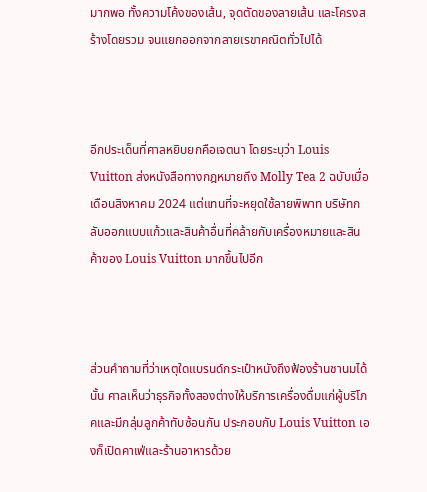มากพอ ทั้งความโค้งของเส้น, จุดตัดของลายเส้น และโครงสร้างโดยรวม จนแยกออกจากลายเรขาคณิตทั่วไปได้



อีกประเด็นที่ศาลหยิบยกคือเจตนา โดยระบุว่า Louis Vuitton ส่งหนังสือทางกฎหมายถึง Molly Tea 2 ฉบับเมื่อเดือนสิงหาคม 2024 แต่แทนที่จะหยุดใช้ลายพิพาท บริษัทกลับออกแบบแก้วและสินค้าอื่นที่คล้ายกับเครื่องหมายและสินค้าของ Louis Vuitton มากขึ้นไปอีก



ส่วนคำถามที่ว่าเหตุใดแบรนด์กระเป๋าหนังถึงฟ้องร้านชานมได้นั้น ศาลเห็นว่าธุรกิจทั้งสองต่างให้บริการเครื่องดื่มแก่ผู้บริโภคและมีกลุ่มลูกค้าทับซ้อนกัน ประกอบกับ Louis Vuitton เองก็เปิดคาเฟ่และร้านอาหารด้วย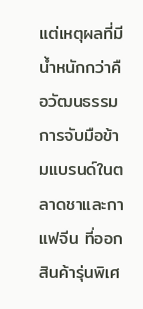แต่เหตุผลที่มีน้ำหนักกว่าคือวัฒนธรรมการจับมือข้ามแบรนด์ในตลาดชาและกาแฟจีน ที่ออกสินค้ารุ่นพิเศ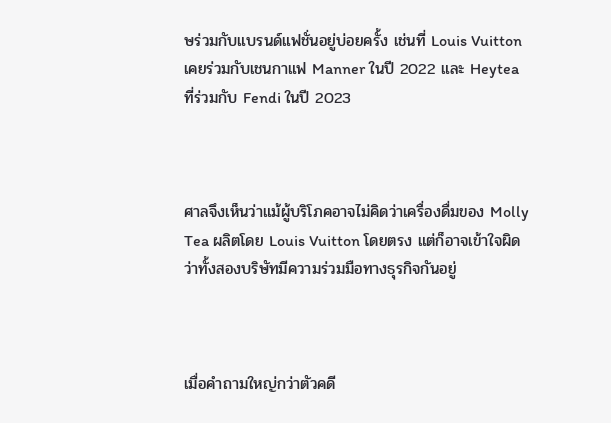ษร่วมกับแบรนด์แฟชั่นอยู่บ่อยครั้ง เช่นที่ Louis Vuitton เคยร่วมกับเชนกาแฟ Manner ในปี 2022 และ Heytea ที่ร่วมกับ Fendi ในปี 2023



ศาลจึงเห็นว่าแม้ผู้บริโภคอาจไม่คิดว่าเครื่องดื่มของ Molly Tea ผลิตโดย Louis Vuitton โดยตรง แต่ก็อาจเข้าใจผิดว่าทั้งสองบริษัทมีความร่วมมือทางธุรกิจกันอยู่



เมื่อคำถามใหญ่กว่าตัวคดี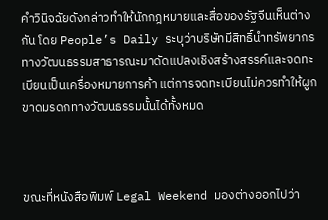คำวินิจฉัยดังกล่าวทำให้นักกฎหมายและสื่อของรัฐจีนเห็นต่างกัน โดย People’s Daily ระบุว่าบริษัทมีสิทธิ์นำทรัพยากรทางวัฒนธรรมสาธารณะมาดัดแปลงเชิงสร้างสรรค์และจดทะเบียนเป็นเครื่องหมายการค้า แต่การจดทะเบียนไม่ควรทำให้ผูกขาดมรดกทางวัฒนธรรมนั้นได้ทั้งหมด



ขณะที่หนังสือพิมพ์ Legal Weekend มองต่างออกไปว่า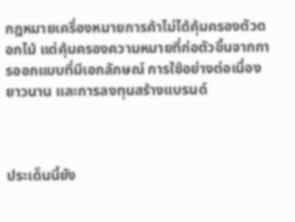กฎหมายเครื่องหมายการค้าไม่ได้คุ้มครองตัวดอกไม้ แต่คุ้มครองความหมายที่ก่อตัวขึ้นจากการออกแบบที่มีเอกลักษณ์ การใช้อย่างต่อเนื่องยาวนาน และการลงทุนสร้างแบรนด์



ประเด็นนี้ยัง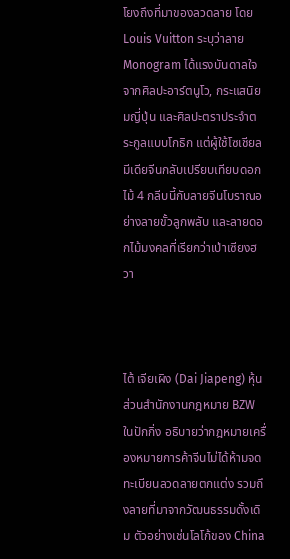โยงถึงที่มาของลวดลาย โดย Louis Vuitton ระบุว่าลาย Monogram ได้แรงบันดาลใจจากศิลปะอาร์ตนูโว, กระแสนิยมญี่ปุ่น และศิลปะตราประจำตระกูลแบบโกธิก แต่ผู้ใช้โซเชียลมีเดียจีนกลับเปรียบเทียบดอกไม้ 4 กลีบนี้กับลายจีนโบราณอย่างลายขั้วลูกพลับ และลายดอกไม้มงคลที่เรียกว่าเป่าเซียงฮวา



ไต้ เจียเผิง (Dai Jiapeng) หุ้นส่วนสำนักงานกฎหมาย BZW ในปักกิ่ง อธิบายว่ากฎหมายเครื่องหมายการค้าจีนไม่ได้ห้ามจดทะเบียนลวดลายตกแต่ง รวมถึงลายที่มาจากวัฒนธรรมดั้งเดิม ตัวอย่างเช่นโลโก้ของ China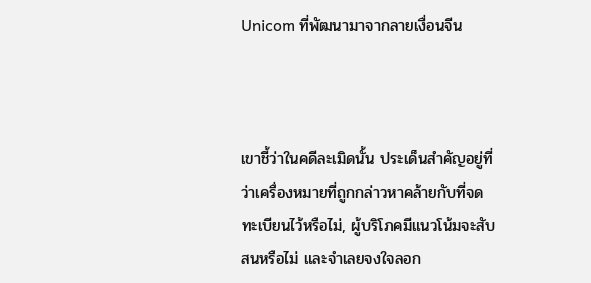Unicom ที่พัฒนามาจากลายเงื่อนจีน



เขาชี้ว่าในคดีละเมิดนั้น ประเด็นสำคัญอยู่ที่ว่าเครื่องหมายที่ถูกกล่าวหาคล้ายกับที่จดทะเบียนไว้หรือไม่, ผู้บริโภคมีแนวโน้มจะสับสนหรือไม่ และจำเลยจงใจลอก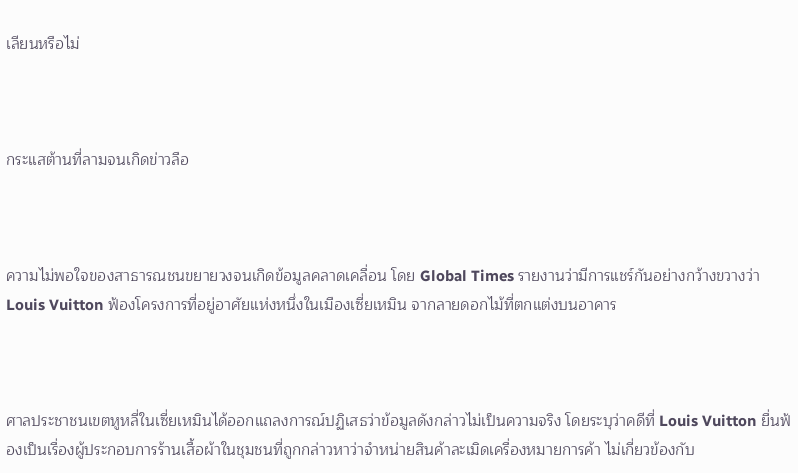เลียนหรือไม่



กระแสต้านที่ลามจนเกิดข่าวลือ



ความไม่พอใจของสาธารณชนขยายวงจนเกิดข้อมูลคลาดเคลื่อน โดย Global Times รายงานว่ามีการแชร์กันอย่างกว้างขวางว่า Louis Vuitton ฟ้องโครงการที่อยู่อาศัยแห่งหนึ่งในเมืองเซี่ยเหมิน จากลายดอกไม้ที่ตกแต่งบนอาคาร



ศาลประชาชนเขตหูหลี่ในเซี่ยเหมินได้ออกแถลงการณ์ปฏิเสธว่าข้อมูลดังกล่าวไม่เป็นความจริง โดยระบุว่าคดีที่ Louis Vuitton ยื่นฟ้องเป็นเรื่องผู้ประกอบการร้านเสื้อผ้าในชุมชนที่ถูกกล่าวหาว่าจำหน่ายสินค้าละเมิดเครื่องหมายการค้า ไม่เกี่ยวข้องกับ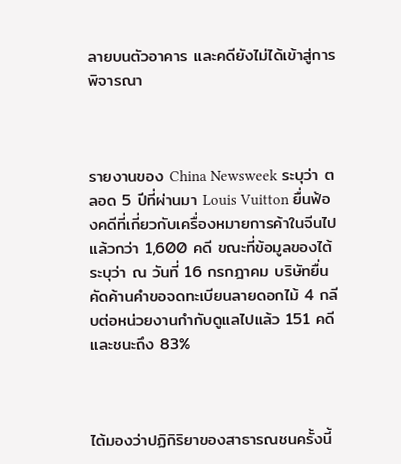ลายบนตัวอาคาร และคดียังไม่ได้เข้าสู่การพิจารณา



รายงานของ China Newsweek ระบุว่า ตลอด 5 ปีที่ผ่านมา Louis Vuitton ยื่นฟ้องคดีที่เกี่ยวกับเครื่องหมายการค้าในจีนไปแล้วกว่า 1,600 คดี ขณะที่ข้อมูลของไต้ระบุว่า ณ วันที่ 16 กรกฎาคม บริษัทยื่นคัดค้านคำขอจดทะเบียนลายดอกไม้ 4 กลีบต่อหน่วยงานกำกับดูแลไปแล้ว 151 คดี และชนะถึง 83%



ไต้มองว่าปฏิกิริยาของสาธารณชนครั้งนี้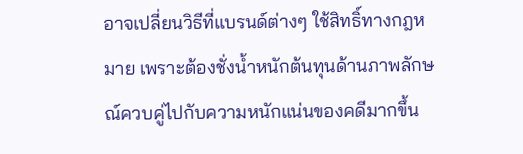อาจเปลี่ยนวิธีที่แบรนด์ต่างๆ ใช้สิทธิ์ทางกฎหมาย เพราะต้องชั่งน้ำหนักต้นทุนด้านภาพลักษณ์ควบคู่ไปกับความหนักแน่นของคดีมากขึ้น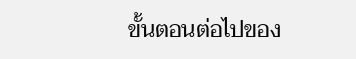ขั้นตอนต่อไปของ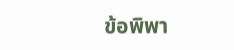ข้อพิพา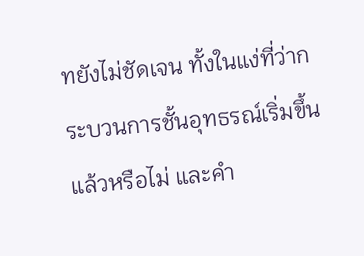ทยังไม่ชัดเจน ทั้งในแง่ที่ว่ากระบวนการชั้นอุทธรณ์เริ่มขึ้นแล้วหรือไม่ และคำ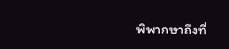พิพากษาถึงที่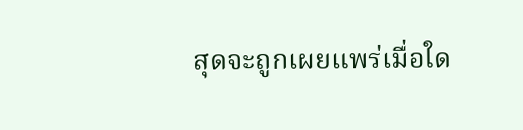สุดจะถูกเผยแพร่เมื่อใด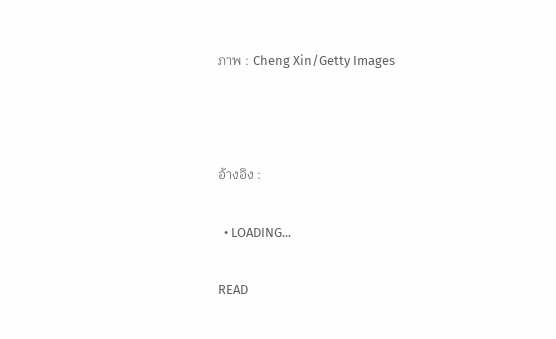ภาพ : Cheng Xin/Getty Images



อ้างอิง :

  • LOADING...

READ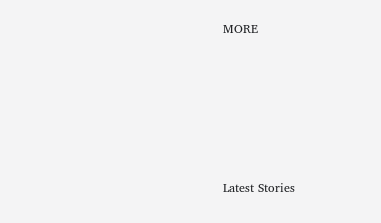MORE






Latest Stories